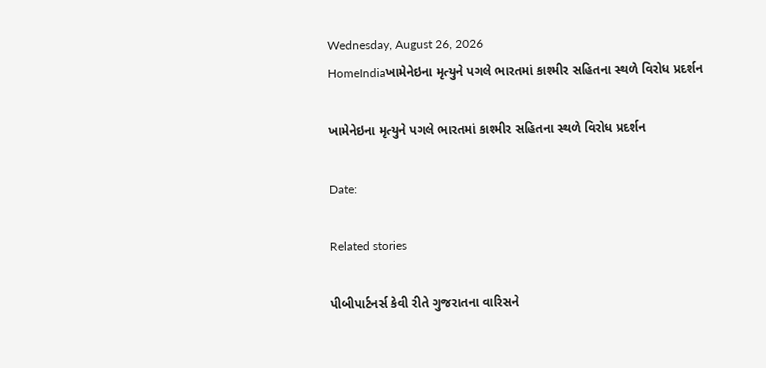Wednesday, August 26, 2026
HomeIndiaખામેનેઇના મૃત્યુને પગલે ભારતમાં કાશ્મીર સહિતના સ્થળે વિરોધ પ્રદર્શન

ખામેનેઇના મૃત્યુને પગલે ભારતમાં કાશ્મીર સહિતના સ્થળે વિરોધ પ્રદર્શન

Date:

Related stories

પીબીપાર્ટનર્સ કેવી રીતે ગુજરાતના વારિસને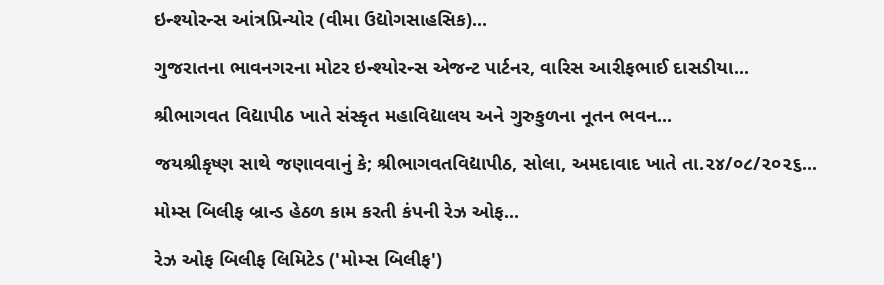ઇન્શ્યોરન્સ આંત્રપ્રિન્યોર (વીમા ઉદ્યોગસાહસિક)...

ગુજરાતના ભાવનગરના મોટર ઇન્શ્યોરન્સ એજન્ટ પાર્ટનર, વારિસ આરીફભાઈ દાસડીયા...

શ્રીભાગવત વિદ્યાપીઠ ખાતે સંસ્કૃત મહાવિદ્યાલય અને ગુરુકુળના નૂતન ભવન...

જયશ્રીકૃષ્ણ સાથે જણાવવાનું કે; શ્રીભાગવતવિદ્યાપીઠ, સોલા, અમદાવાદ ખાતે તા.૨૪/૦૮/૨૦૨૬...

મોમ્સ બિલીફ બ્રાન્ડ હેઠળ કામ કરતી કંપની રેઝ ઓફ...

રેઝ ઓફ બિલીફ લિમિટેડ ('મોમ્સ બિલીફ')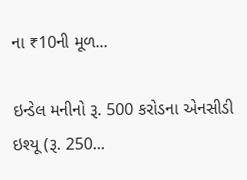ના ₹10ની મૂળ...

ઇન્ડેલ મનીનો રૂ. 500 કરોડના એનસીડી ઇશ્યૂ (રૂ. 250...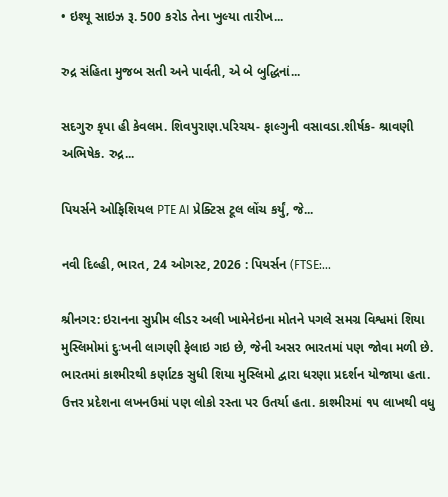• ઇશ્યૂ સાઇઝ રૂ. 500 કરોડ તેના ખુલ્યા તારીખ...

રુદ્ર સંહિતા મુજબ સતી અને પાર્વતી, એ બે બુદ્ધિનાં...

સદગુરુ કૃપા હી કેવલમ. શિવપુરાણ.પરિચય- ફાલ્ગુની વસાવડા.શીર્ષક- શ્રાવણી અભિષેક. રુદ્ર...

પિયર્સને ઓફિશિયલ PTE AI પ્રેક્ટિસ ટૂલ લોંચ કર્યું, જે...

નવી દિલ્હી, ભારત, 24 ઓગસ્ટ, 2026 : પિયર્સન (FTSE:...

શ્રીનગર: ઇરાનના સુપ્રીમ લીડર અલી ખામેનેઇના મોતને પગલે સમગ્ર વિશ્વમાં શિયા મુસ્લિમોમાં દુઃખની લાગણી ફેલાઇ ગઇ છે, જેની અસર ભારતમાં પણ જોવા મળી છે. ભારતમાં કાશ્મીરથી કર્ણાટક સુધી શિયા મુસ્લિમો દ્વારા ધરણા પ્રદર્શન યોજાયા હતા. ઉત્તર પ્રદેશના લખનઉમાં પણ લોકો રસ્તા પર ઉતર્યા હતા. કાશ્મીરમાં ૧૫ લાખથી વધુ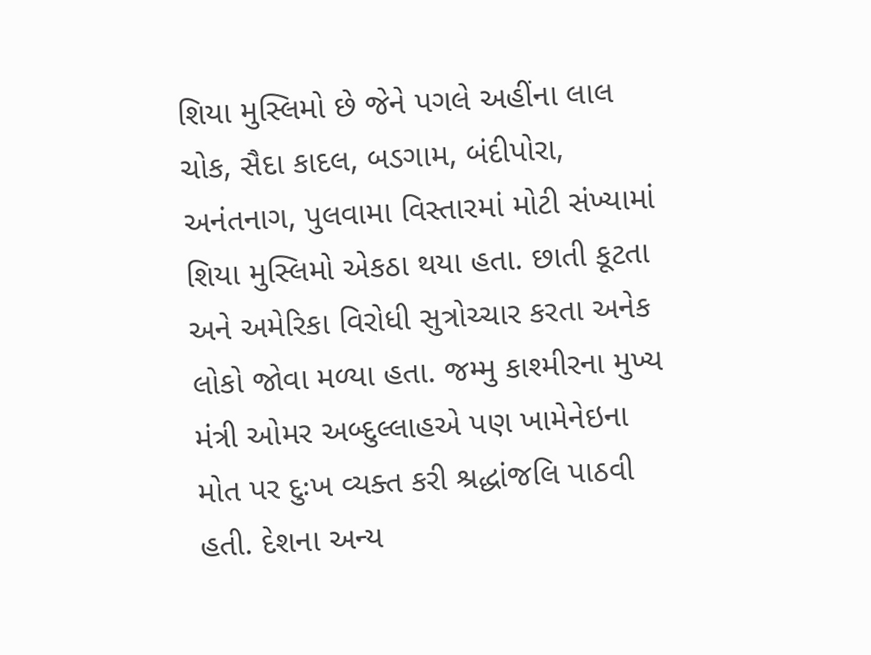શિયા મુસ્લિમો છે જેને પગલે અહીંના લાલ ચોક, સૈદા કાદલ, બડગામ, બંદીપોરા, અનંતનાગ, પુલવામા વિસ્તારમાં મોટી સંખ્યામાં શિયા મુસ્લિમો એકઠા થયા હતા. છાતી કૂટતા અને અમેરિકા વિરોધી સુત્રોચ્ચાર કરતા અનેક લોકો જોવા મળ્યા હતા. જમ્મુ કાશ્મીરના મુખ્ય મંત્રી ઓમર અબ્દુલ્લાહએ પણ ખામેનેઇના મોત પર દુઃખ વ્યક્ત કરી શ્રદ્ધાંજલિ પાઠવી હતી. દેશના અન્ય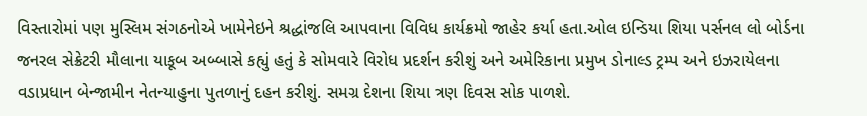વિસ્તારોમાં પણ મુસ્લિમ સંગઠનોએ ખામેનેઇને શ્રદ્ધાંજલિ આપવાના વિવિધ કાર્યક્રમો જાહેર કર્યા હતા.ઓલ ઇન્ડિયા શિયા પર્સનલ લો બોર્ડના જનરલ સેક્રેટરી મૌલાના યાકૂબ અબ્બાસે કહ્યું હતું કે સોમવારે વિરોધ પ્રદર્શન કરીશું અને અમેરિકાના પ્રમુખ ડોનાલ્ડ ટ્રમ્પ અને ઇઝરાયેલના વડાપ્રધાન બેન્જામીન નેતન્યાહુના પુતળાનું દહન કરીશું. સમગ્ર દેશના શિયા ત્રણ દિવસ સોક પાળશે.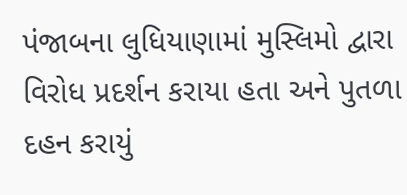પંજાબના લુધિયાણામાં મુસ્લિમો દ્વારા વિરોધ પ્રદર્શન કરાયા હતા અને પુતળા દહન કરાયું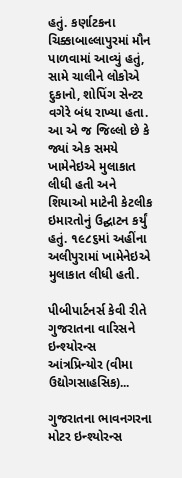હતું. કર્ણાટકના ચિક્કાબાલ્લાપુરમાં મૌન પાળવામાં આવ્યું હતું, સામે ચાલીને લોકોએ દુકાનો, શોપિંગ સેન્ટર વગેરે બંધ રાખ્યા હતા. આ એ જ જિલ્લો છે કે જ્યાં એક સમયે ખામેનેઇએ મુલાકાત લીધી હતી અને શિયાઓ માટેની કેટલીક ઇમારતોનું ઉદ્ઘાટન કર્યું હતું. ૧૯૮૬માં અહીંના અલીપુરામાં ખામેનેઇએ મુલાકાત લીધી હતી.

પીબીપાર્ટનર્સ કેવી રીતે ગુજરાતના વારિસને ઇન્શ્યોરન્સ આંત્રપ્રિન્યોર (વીમા ઉદ્યોગસાહસિક)...

ગુજરાતના ભાવનગરના મોટર ઇન્શ્યોરન્સ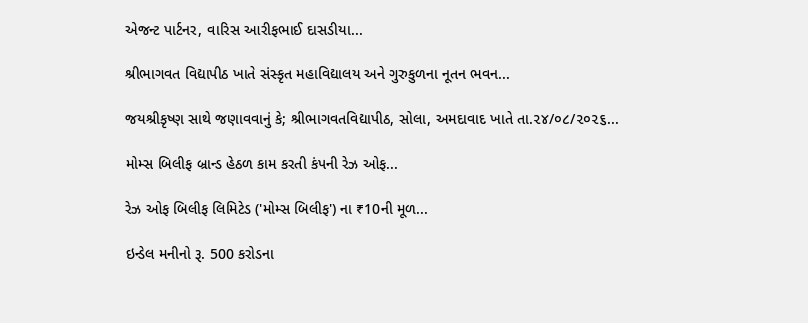એજન્ટ પાર્ટનર, વારિસ આરીફભાઈ દાસડીયા...

શ્રીભાગવત વિદ્યાપીઠ ખાતે સંસ્કૃત મહાવિદ્યાલય અને ગુરુકુળના નૂતન ભવન...

જયશ્રીકૃષ્ણ સાથે જણાવવાનું કે; શ્રીભાગવતવિદ્યાપીઠ, સોલા, અમદાવાદ ખાતે તા.૨૪/૦૮/૨૦૨૬...

મોમ્સ બિલીફ બ્રાન્ડ હેઠળ કામ કરતી કંપની રેઝ ઓફ...

રેઝ ઓફ બિલીફ લિમિટેડ ('મોમ્સ બિલીફ') ના ₹10ની મૂળ...

ઇન્ડેલ મનીનો રૂ. 500 કરોડના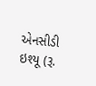એનસીડી ઇશ્યૂ (રૂ.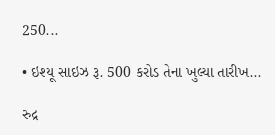250...

• ઇશ્યૂ સાઇઝ રૂ. 500 કરોડ તેના ખુલ્યા તારીખ...

રુદ્ર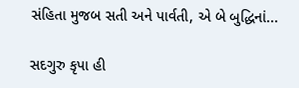સંહિતા મુજબ સતી અને પાર્વતી, એ બે બુદ્ધિનાં...

સદગુરુ કૃપા હી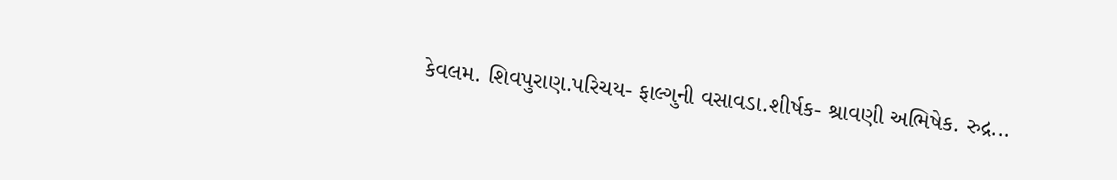કેવલમ. શિવપુરાણ.પરિચય- ફાલ્ગુની વસાવડા.શીર્ષક- શ્રાવણી અભિષેક. રુદ્ર...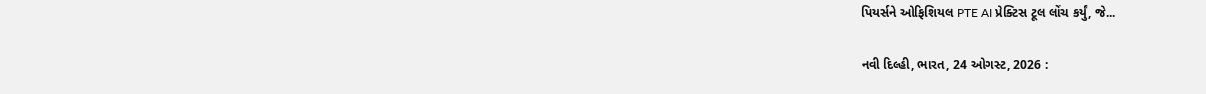પિયર્સને ઓફિશિયલ PTE AI પ્રેક્ટિસ ટૂલ લોંચ કર્યું, જે...

નવી દિલ્હી, ભારત, 24 ઓગસ્ટ, 2026 :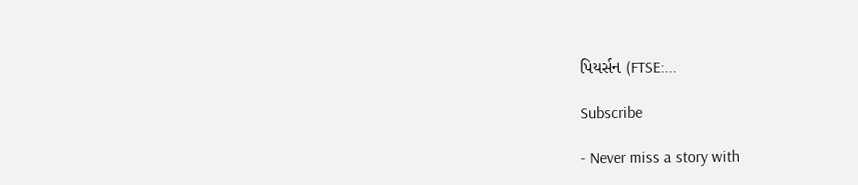પિયર્સન (FTSE:...

Subscribe

- Never miss a story with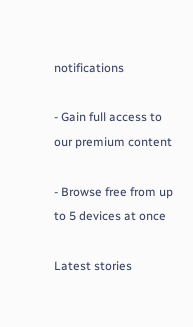notifications

- Gain full access to our premium content

- Browse free from up to 5 devices at once

Latest stories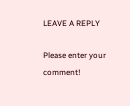LEAVE A REPLY

Please enter your comment!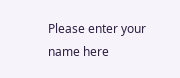Please enter your name here